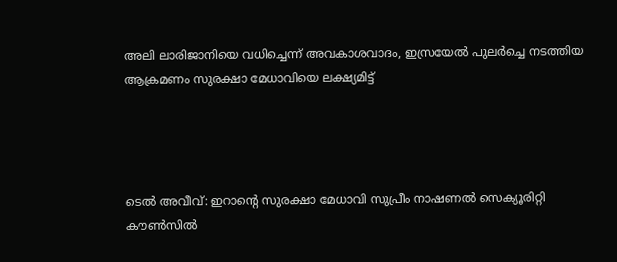അലി ലാരിജാനിയെ വധിച്ചെന്ന് അവകാശവാദം, ഇസ്രയേല്‍ പുലര്‍ച്ചെ നടത്തിയ ആക്രമണം സുരക്ഷാ മേധാവിയെ ലക്ഷ്യമിട്ട്




ടെല്‍ അവീവ്: ഇറാന്റെ സുരക്ഷാ മേധാവി സുപ്രീം നാഷണല്‍ സെക്യൂരിറ്റി കൗണ്‍സില്‍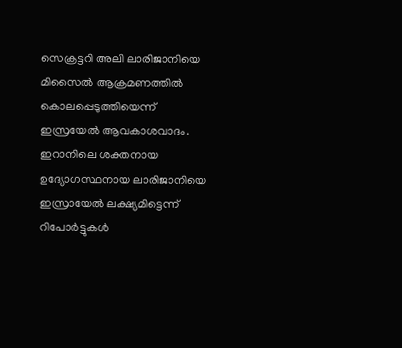സെക്രട്ടറി അലി ലാരിജാനിയെ മിസൈല്‍ ആക്രമണത്തില്‍ കൊലപ്പെടുത്തിയെന്ന് ഇസ്രയേല്‍ ആവകാശവാദം. ഇറാനിലെ ശക്തനായ ഉദ്യോഗസ്ഥനായ ലാരിജാനിയെ ഇസ്രായേല്‍ ലക്ഷ്യമിട്ടെന്ന് റിപോര്‍ട്ടുകള്‍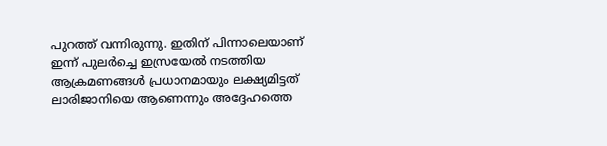പുറത്ത് വന്നിരുന്നു. ഇതിന് പിന്നാലെയാണ് ഇന്ന് പുലര്‍ച്ചെ ഇസ്രയേല്‍ നടത്തിയ ആക്രമണങ്ങള്‍ പ്രധാനമായും ലക്ഷ്യമിട്ടത് ലാരിജാനിയെ ആണെന്നും അദ്ദേഹത്തെ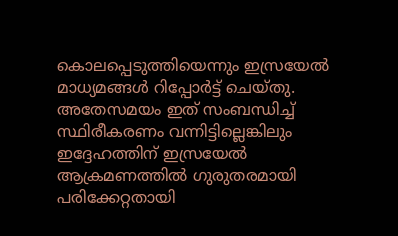കൊലപ്പെടുത്തിയെന്നും ഇസ്രയേല്‍ മാധ്യമങ്ങള്‍ റിപ്പോര്‍ട്ട് ചെയ്തു. അതേസമയം ഇത് സംബന്ധിച്ച് സ്ഥിരീകരണം വന്നിട്ടില്ലെങ്കിലും ഇദ്ദേഹത്തിന് ഇസ്രയേല്‍ ആക്രമണത്തില്‍ ഗുരുതരമായി പരിക്കേറ്റതായി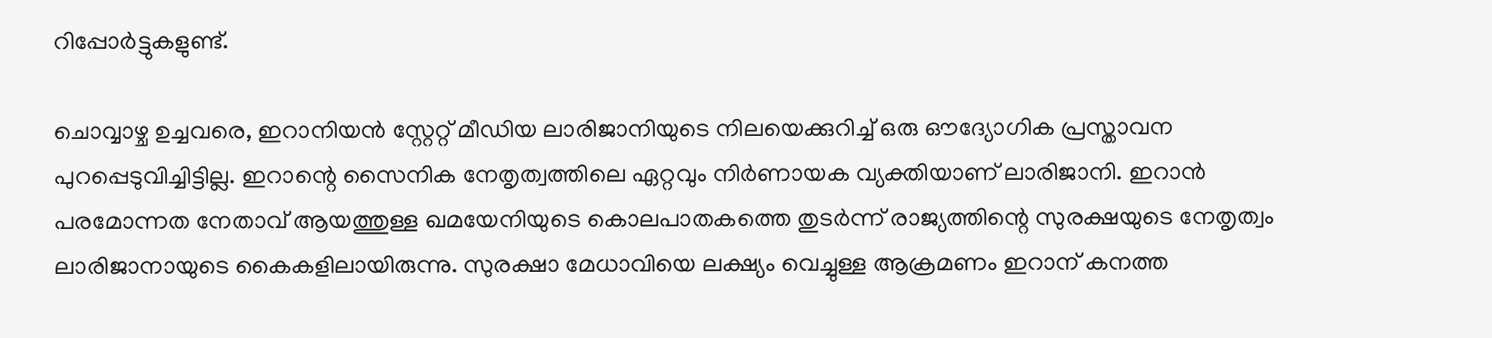റിപ്പോര്‍ട്ടുകളുണ്ട്.

ചൊവ്വാഴ്ച ഉച്ചവരെ, ഇറാനിയന്‍ സ്റ്റേറ്റ് മീഡിയ ലാരിജാനിയുടെ നിലയെക്കുറിച്ച് ഒരു ഔദ്യോഗിക പ്രസ്താവന പുറപ്പെടുവിച്ചിട്ടില്ല. ഇറാന്റെ സൈനിക നേതൃത്വത്തിലെ ഏറ്റവും നിര്‍ണായക വ്യക്തിയാണ് ലാരിജാനി. ഇറാന്‍ പരമോന്നത നേതാവ് ആയത്തുള്ള ഖമയേനിയുടെ കൊലപാതകത്തെ തുടര്‍ന്ന് രാജ്യത്തിന്റെ സുരക്ഷയുടെ നേതൃത്വം ലാരിജാനായുടെ കൈകളിലായിരുന്നു. സുരക്ഷാ മേധാവിയെ ലക്ഷ്യം വെച്ചുള്ള ആക്രമണം ഇറാന് കനത്ത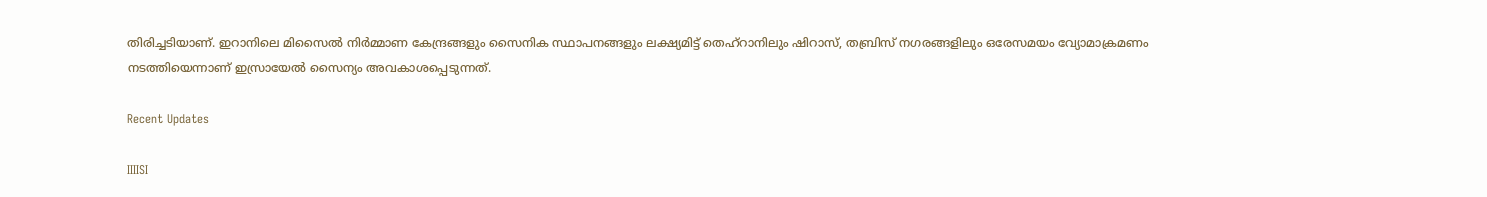തിരിച്ചടിയാണ്. ഇറാനിലെ മിസൈല്‍ നിര്‍മ്മാണ കേന്ദ്രങ്ങളും സൈനിക സ്ഥാപനങ്ങളും ലക്ഷ്യമിട്ട് തെഹ്‌റാനിലും ഷിറാസ്, തബ്രിസ് നഗരങ്ങളിലും ഒരേസമയം വ്യോമാക്രമണം നടത്തിയെന്നാണ് ഇസ്രായേല്‍ സൈന്യം അവകാശപ്പെടുന്നത്.

Recent Updates

IIIISI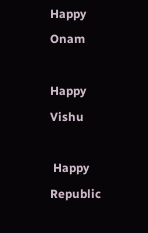Happy Onam

Happy Vishu

 Happy Republic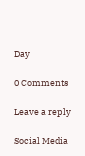Day

0 Comments

Leave a reply

Social Media